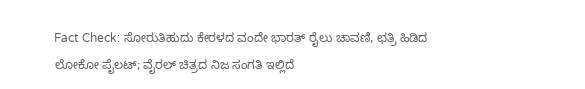Fact Check: ಸೋರುತಿಹುದು ಕೇರಳದ ವಂದೇ ಭಾರತ್ ರೈಲು ಚಾವಣಿ, ಛತ್ರಿ ಹಿಡಿದ ಲೋಕೋ ಪೈಲಟ್‌; ವೈರಲ್ ಚಿತ್ರದ ನಿಜ ಸಂಗತಿ ಇಲ್ಲಿದೆ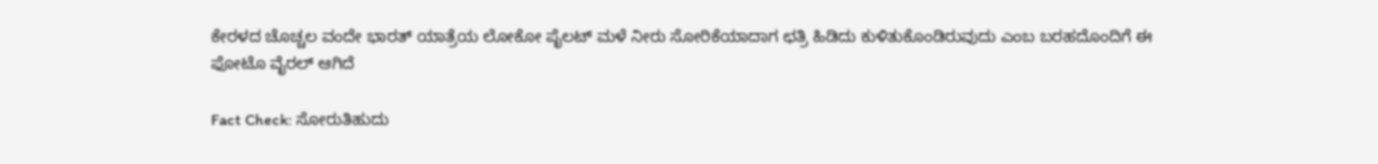ಕೇರಳದ ಚೊಚ್ಚಲ ವಂದೇ ಭಾರತ್ ಯಾತ್ರೆಯ ಲೋಕೋ ಪೈಲಟ್ ಮಳೆ ನೀರು ಸೋರಿಕೆಯಾದಾಗ ಛತ್ರಿ ಹಿಡಿದು ಕುಳಿತುಕೊಂಡಿರುವುದು ಎಂಬ ಬರಹದೊಂದಿಗೆ ಈ ಫೋಟೊ ವೈರಲ್ ಆಗಿದೆ

Fact Check: ಸೋರುತಿಹುದು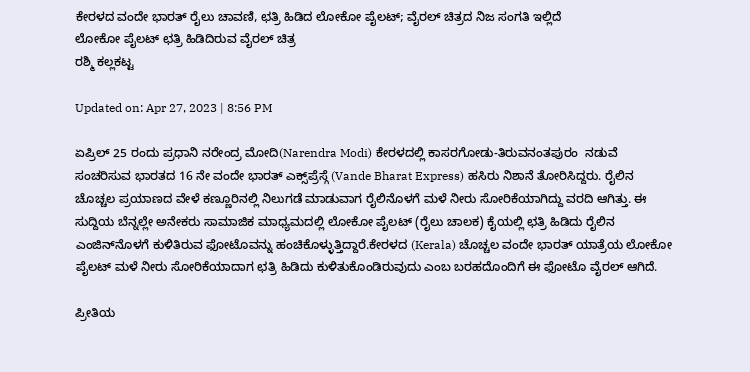ಕೇರಳದ ವಂದೇ ಭಾರತ್ ರೈಲು ಚಾವಣಿ, ಛತ್ರಿ ಹಿಡಿದ ಲೋಕೋ ಪೈಲಟ್‌; ವೈರಲ್ ಚಿತ್ರದ ನಿಜ ಸಂಗತಿ ಇಲ್ಲಿದೆ
ಲೋಕೋ ಪೈಲಟ್ ಛತ್ರಿ ಹಿಡಿದಿರುವ ವೈರಲ್ ಚಿತ್ರ
ರಶ್ಮಿ ಕಲ್ಲಕಟ್ಟ

Updated on: Apr 27, 2023 | 8:56 PM

ಏಪ್ರಿಲ್ 25 ರಂದು ಪ್ರಧಾನಿ ನರೇಂದ್ರ ಮೋದಿ(Narendra Modi) ಕೇರಳದಲ್ಲಿ ಕಾಸರಗೋಡು-ತಿರುವನಂತಪುರಂ  ನಡುವೆ ಸಂಚರಿಸುವ ಭಾರತದ 16 ನೇ ವಂದೇ ಭಾರತ್ ಎಕ್ಸ್‌ಪ್ರೆಸ್ಗೆ (Vande Bharat Express) ಹಸಿರು ನಿಶಾನೆ ತೋರಿಸಿದ್ದರು. ರೈಲಿನ ಚೊಚ್ಚಲ ಪ್ರಯಾಣದ ವೇಳೆ ಕಣ್ಣೂರಿನಲ್ಲಿ ನಿಲುಗಡೆ ಮಾಡುವಾಗ ರೈಲಿನೊಳಗೆ ಮಳೆ ನೀರು ಸೋರಿಕೆಯಾಗಿದ್ದು ವರದಿ ಆಗಿತ್ತು. ಈ ಸುದ್ದಿಯ ಬೆನ್ನಲ್ಲೇ ಅನೇಕರು ಸಾಮಾಜಿಕ ಮಾಧ್ಯಮದಲ್ಲಿ ಲೋಕೋ ಪೈಲಟ್ (ರೈಲು ಚಾಲಕ) ಕೈಯಲ್ಲಿ ಛತ್ರಿ ಹಿಡಿದು ರೈಲಿನ ಎಂಜಿನ್‌ನೊಳಗೆ ಕುಳಿತಿರುವ ಫೋಟೊವನ್ನು ಹಂಚಿಕೊಳ್ಳುತ್ತಿದ್ದಾರೆ.ಕೇರಳದ (Kerala) ಚೊಚ್ಚಲ ವಂದೇ ಭಾರತ್ ಯಾತ್ರೆಯ ಲೋಕೋ ಪೈಲಟ್ ಮಳೆ ನೀರು ಸೋರಿಕೆಯಾದಾಗ ಛತ್ರಿ ಹಿಡಿದು ಕುಳಿತುಕೊಂಡಿರುವುದು ಎಂಬ ಬರಹದೊಂದಿಗೆ ಈ ಫೋಟೊ ವೈರಲ್ ಆಗಿದೆ.

ಪ್ರೀತಿಯ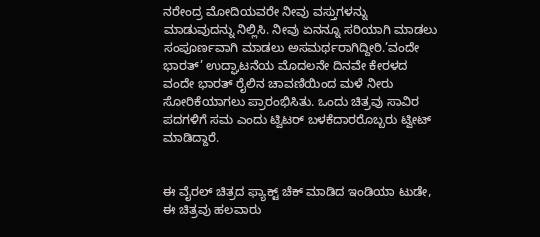ನರೇಂದ್ರ ಮೋದಿಯವರೇ ನೀವು ವಸ್ತುಗಳನ್ನು ಮಾಡುವುದನ್ನು ನಿಲ್ಲಿಸಿ. ನೀವು ಏನನ್ನೂ ಸರಿಯಾಗಿ ಮಾಡಲು ಸಂಪೂರ್ಣವಾಗಿ ಮಾಡಲು ಅಸಮರ್ಥರಾಗಿದ್ದೀರಿ.’ವಂದೇ ಭಾರತ್’ ಉದ್ಘಾಟನೆಯ ಮೊದಲನೇ ದಿನವೇ ಕೇರಳದ ವಂದೇ ಭಾರತ್ ರೈಲಿನ ಚಾವಣಿಯಿಂದ ಮಳೆ ನೀರು ಸೋರಿಕೆಯಾಗಲು ಪ್ರಾರಂಭಿಸಿತು. ಒಂದು ಚಿತ್ರವು ಸಾವಿರ ಪದಗಳಿಗೆ ಸಮ ಎಂದು ಟ್ವಿಟರ್ ಬಳಕೆದಾರರೊಬ್ಬರು ಟ್ವೀಟ್ ಮಾಡಿದ್ದಾರೆ.


ಈ ವೈರಲ್ ಚಿತ್ರದ ಫ್ಯಾಕ್ಟ್ ಚೆಕ್ ಮಾಡಿದ ಇಂಡಿಯಾ ಟುಡೇ,  ಈ ಚಿತ್ರವು ಹಲವಾರು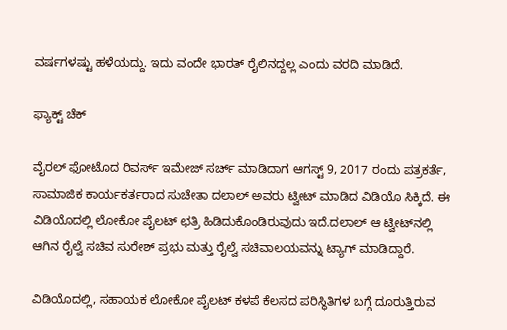ವರ್ಷಗಳಷ್ಟು ಹಳೆಯದ್ದು. ಇದು ವಂದೇ ಭಾರತ್ ರೈಲಿನದ್ದಲ್ಲ ಎಂದು ವರದಿ ಮಾಡಿದೆ.

ಫ್ಯಾಕ್ಟ್ ಚೆಕ್

ವೈರಲ್ ಫೋಟೊದ ರಿವರ್ಸ್ ಇಮೇಜ್ ಸರ್ಚ್ ಮಾಡಿದಾಗ ಆಗಸ್ಟ್ 9, 2017 ರಂದು ಪತ್ರಕರ್ತೆ, ಸಾಮಾಜಿಕ ಕಾರ್ಯಕರ್ತರಾದ ಸುಚೇತಾ ದಲಾಲ್ ಅವರು ಟ್ವೀಟ್ ಮಾಡಿದ ವಿಡಿಯೊ ಸಿಕ್ಕಿದೆ. ಈ ವಿಡಿಯೊದಲ್ಲಿ ಲೋಕೋ ಪೈಲಟ್ ಛತ್ರಿ ಹಿಡಿದುಕೊಂಡಿರುವುದು ಇದೆ.ದಲಾಲ್ ಆ ಟ್ವೀಟ್‌ನಲ್ಲಿ ಆಗಿನ ರೈಲ್ವೆ ಸಚಿವ ಸುರೇಶ್ ಪ್ರಭು ಮತ್ತು ರೈಲ್ವೆ ಸಚಿವಾಲಯವನ್ನು ಟ್ಯಾಗ್ ಮಾಡಿದ್ದಾರೆ.

ವಿಡಿಯೊದಲ್ಲಿ, ಸಹಾಯಕ ಲೋಕೋ ಪೈಲಟ್ ಕಳಪೆ ಕೆಲಸದ ಪರಿಸ್ಥಿತಿಗಳ ಬಗ್ಗೆ ದೂರುತ್ತಿರುವ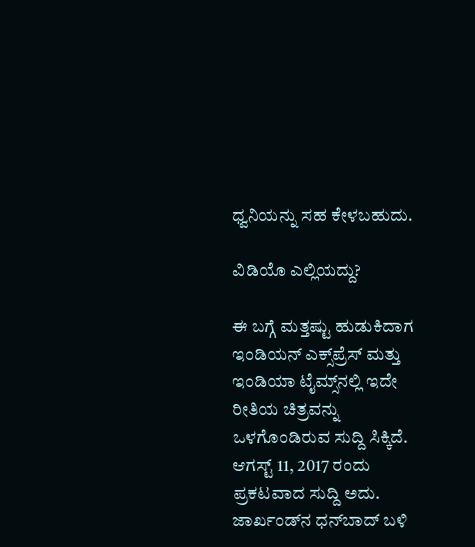ಧ್ವನಿಯನ್ನು ಸಹ ಕೇಳಬಹುದು.

ವಿಡಿಯೊ ಎಲ್ಲಿಯದ್ದು?

ಈ ಬಗ್ಗೆ ಮತ್ತಷ್ಟು ಹುಡುಕಿದಾಗ ಇಂಡಿಯನ್ ಎಕ್ಸ್‌ಪ್ರೆಸ್ ಮತ್ತು ಇಂಡಿಯಾ ಟೈಮ್ಸ್‌ನಲ್ಲಿ ಇದೇ ರೀತಿಯ ಚಿತ್ರವನ್ನು ಒಳಗೊಂಡಿರುವ ಸುದ್ದಿ ಸಿಕ್ಕಿದೆ. ಆಗಸ್ಟ್ 11, 2017 ರಂದು ಪ್ರಕಟವಾದ ಸುದ್ದಿ ಅದು. ಜಾರ್ಖಂಡ್‌ನ ಧನ್‌ಬಾದ್ ಬಳಿ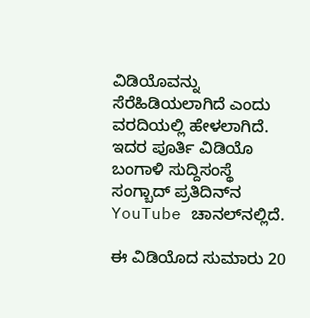ವಿಡಿಯೊವನ್ನು ಸೆರೆಹಿಡಿಯಲಾಗಿದೆ ಎಂದು ವರದಿಯಲ್ಲಿ ಹೇಳಲಾಗಿದೆ. ಇದರ ಪೂರ್ತಿ ವಿಡಿಯೊ ಬಂಗಾಳಿ ಸುದ್ದಿಸಂಸ್ಥೆ ಸಂಗ್ಬಾದ್ ಪ್ರತಿದಿನ್‌ನ YouTube ಚಾನಲ್‌ನಲ್ಲಿದೆ.

ಈ ವಿಡಿಯೊದ ಸುಮಾರು 20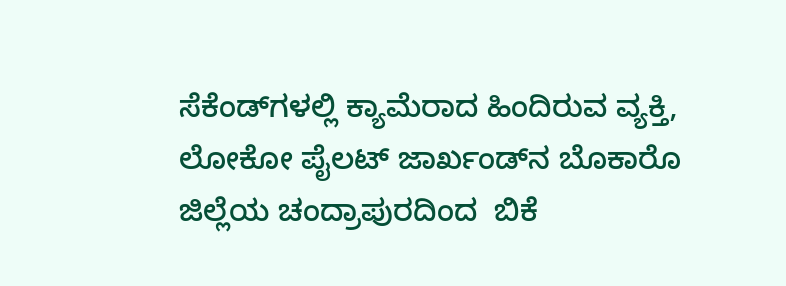ಸೆಕೆಂಡ್‌ಗಳಲ್ಲಿ ಕ್ಯಾಮೆರಾದ ಹಿಂದಿರುವ ವ್ಯಕ್ತಿ, ಲೋಕೋ ಪೈಲಟ್ ಜಾರ್ಖಂಡ್‌ನ ಬೊಕಾರೊ ಜಿಲ್ಲೆಯ ಚಂದ್ರಾಪುರದಿಂದ  ಬಿಕೆ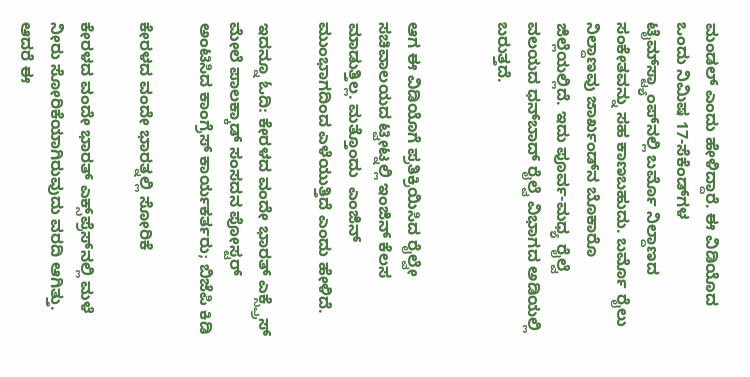ಮಂಡಲ್ ಎಂದು ಹೇಳಿದ್ದಾರೆ. ಈ ವಿಡಿಯೊದ ಒಂದು ನಿಮಿಷ 17-ಸೆಕೆಂಡ್‌ಗಳ ಟೈಮ್‌ಸ್ಟ್ಯಾಂಪ್‌ನಲ್ಲಿ ಬರ್ಮೊ ನಿಲ್ದಾಣದ ಸಂಕೇತವನ್ನು ಸಹ ಕಾಣಬಹುದು. ಬರ್ಮೊ ರೈಲು ನಿಲ್ದಾಣವು ಜಾರ್ಖಂಡ್‌ನ ಬೊಕಾರೊ ಜಿಲ್ಲೆಯಲ್ಲಿದೆ. ಇದು ಪೂರ್ವ-ಮಧ್ಯ ರೈಲ್ವೆ ವಲಯದ ಧನ್‌ಬಾದ್ ರೈಲ್ವೆ ವಿಭಾಗದ ಅಡಿಯಲ್ಲಿ ಬರುತ್ತದೆ.


ಆಗ ಈ ವಿಡಿಯೊಗೆ ಪ್ರತಿಕ್ರಿಯಿಸಿದ ರೈಲ್ವೇ ಸಚಿವಾಲಯದ ಟ್ವೀಟ್ನಲ್ಲಿ ಇಂಜಿನ್ ಕೆಲಸ ಮಾಡುತ್ತಿಲ್ಲ. ಮತ್ತೊಂದು  ಎಂಜಿನ್  ಮುಂಭಾಗದಿಂದ ಎಳೆಯುತ್ತಿದೆ ಎಂದು ಹೇಳಿದೆ.

ಇದನ್ನೂ ಓದಿ: ಕೇರಳದ ವಂದೇ ಭಾರತ್ ಎಕ್ಸ್ಪ್ರೆಸ್ ಮೇಲೆ ಪಾಲಕ್ಕಾಡ್ ಸಂಸದನ ಪೋಸ್ಟರ್ ಅಂಟಿಸಿದ ಕಾಂಗ್ರೆಸ್ ಕಾರ್ಯಕರ್ತರು; ಬಿಜೆಪಿ ಕಿಡಿ

ಕೇರಳದ ವಂದೇ ಭಾರತ್ನಲ್ಲಿ ಸೋರಿಕೆ

ಕೇರಳದ ವಂದೇ ಭಾರತ್ ಎಕ್ಸ್‌ಪ್ರೆಸ್‌ನಲ್ಲಿ ಮಳೆ ನೀರು ಸೋರಿಕೆಯಾಗಿರುವುದು ವರದಿ ಆಗಿತ್ತು. ಆದರೆ ಈ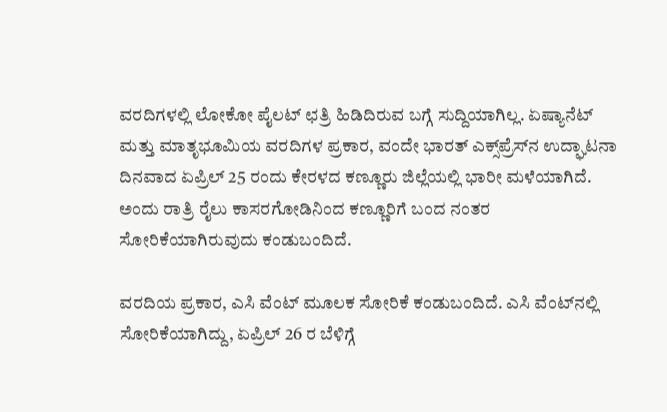ವರದಿಗಳಲ್ಲಿ ಲೋಕೋ ಪೈಲಟ್ ಛತ್ರಿ ಹಿಡಿದಿರುವ ಬಗ್ಗೆ ಸುದ್ದಿಯಾಗಿಲ್ಲ. ಏಷ್ಯಾನೆಟ್ ಮತ್ತು ಮಾತೃಭೂಮಿಯ ವರದಿಗಳ ಪ್ರಕಾರ, ವಂದೇ ಭಾರತ್ ಎಕ್ಸ್‌ಪ್ರೆಸ್‌ನ ಉದ್ಘಾಟನಾ ದಿನವಾದ ಏಪ್ರಿಲ್ 25 ರಂದು ಕೇರಳದ ಕಣ್ಣೂರು ಜಿಲ್ಲೆಯಲ್ಲಿ ಭಾರೀ ಮಳೆಯಾಗಿದೆ. ಅಂದು ರಾತ್ರಿ ರೈಲು ಕಾಸರಗೋಡಿನಿಂದ ಕಣ್ಣೂರಿಗೆ ಬಂದ ನಂತರ ಸೋರಿಕೆಯಾಗಿರುವುದು ಕಂಡುಬಂದಿದೆ.

ವರದಿಯ ಪ್ರಕಾರ, ಎಸಿ ವೆಂಟ್ ಮೂಲಕ ಸೋರಿಕೆ ಕಂಡುಬಂದಿದೆ. ಎಸಿ ವೆಂಟ್‌ನಲ್ಲಿ ಸೋರಿಕೆಯಾಗಿದ್ದು, ಏಪ್ರಿಲ್ 26 ರ ಬೆಳಿಗ್ಗೆ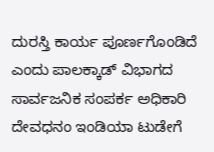ದುರಸ್ತಿ ಕಾರ್ಯ ಪೂರ್ಣಗೊಂಡಿದೆ ಎಂದು ಪಾಲಕ್ಕಾಡ್ ವಿಭಾಗದ ಸಾರ್ವಜನಿಕ ಸಂಪರ್ಕ ಅಧಿಕಾರಿ ದೇವಧನಂ ಇಂಡಿಯಾ ಟುಡೇಗೆ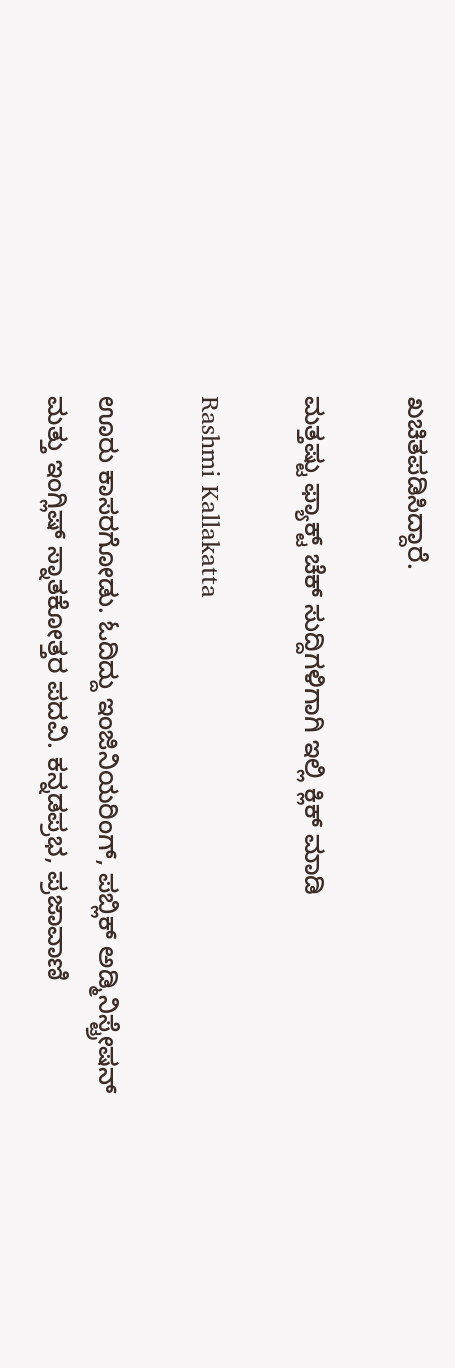ಖಚಿತಪಡಿಸಿದ್ದಾರೆ.

ಮತ್ತಷ್ಟು ಫ್ಯಾಕ್ಟ್ ಚೆಕ್ ಸುದ್ದಿಗಳಿಗಾಗಿ ಇಲ್ಲಿ ಕ್ಲಿಕ್ ಮಾಡಿ

Rashmi Kallakatta

ಊರು ಕಾಸರಗೋಡು. ಓದಿದ್ದು ಇಂಜಿನಿಯರಿಂಗ್, ಪಬ್ಲಿಕ್ ಅಡ್ಮಿನಿಸ್ಟ್ರೇಷನ್ ಮತ್ತು ಇಂಗ್ಲಿಷ್ ಸ್ನಾತಕೋತ್ತರ ಪದವಿ. ಕನ್ನಡಪ್ರಭ, ಪ್ರಜಾವಾಣಿ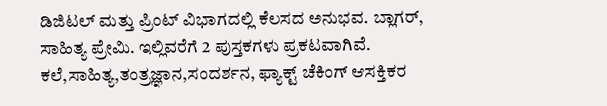ಡಿಜಿಟಲ್ ಮತ್ತು ಪ್ರಿಂಟ್ ವಿಭಾಗದಲ್ಲಿ ಕೆಲಸದ ಅನುಭವ. ಬ್ಲಾಗರ್, ಸಾಹಿತ್ಯ ಪ್ರೇಮಿ. ಇಲ್ಲಿವರೆಗೆ 2 ಪುಸ್ತಕಗಳು ಪ್ರಕಟವಾಗಿವೆ. ಕಲೆ,ಸಾಹಿತ್ಯ,ತಂತ್ರಜ್ಞಾನ,ಸಂದರ್ಶನ, ಫ್ಯಾಕ್ಟ್ ಚೆಕಿಂಗ್ ಆಸಕ್ತಿಕರ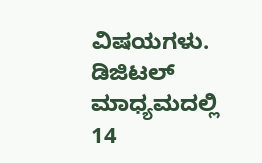ವಿಷಯಗಳು. ಡಿಜಿಟಲ್ ಮಾಧ್ಯಮದಲ್ಲಿ 14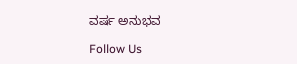ವರ್ಷ ಅನುಭವ

Follow Us